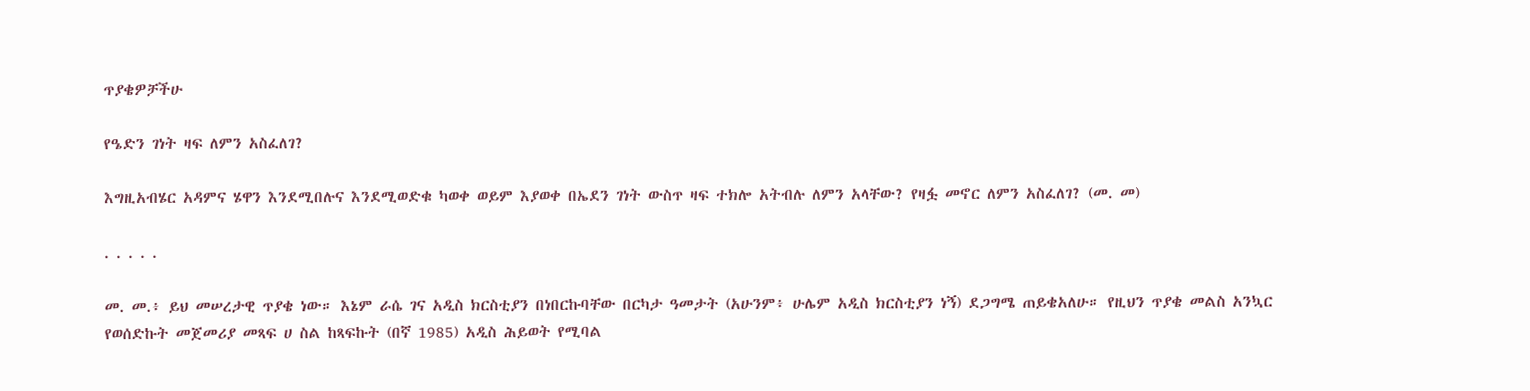ጥያቄዎቻችሁ

የዔድን ገነት ዛፍ ለምን አስፈለገ?

እግዚአብሄር አዳምና ሄዋን እንደሚበሉና እንደሚወድቁ ካወቀ ወይም እያወቀ በኤደን ገነት ውስጥ ዛፍ ተክሎ አትብሉ ለምን አላቸው? የዛፏ መኖር ለምን አስፈለገ? (መ. መ)

. . . . .

መ. መ.፥ ይህ መሠረታዊ ጥያቄ ነው። እኔም ራሴ ገና አዲስ ክርስቲያን በነበርኩባቸው በርካታ ዓመታት (አሁንም፥ ሁሌም አዲስ ክርስቲያን ነኝ) ደጋግሜ ጠይቄአለሁ። የዚህን ጥያቄ መልስ አንኳር የወሰድኩት መጀመሪያ መጻፍ ሀ ስል ከጻፍኩት (በኛ 1985) አዲስ ሕይወት የሚባል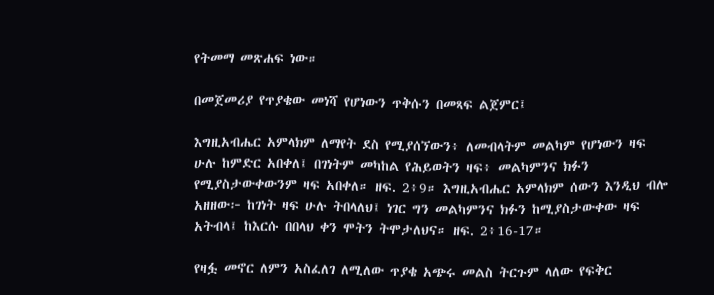የትመማ መጽሐፍ ነው።

በመጀመሪያ የጥያቄው መነሻ የሆነውን ጥቅሱን በመጻፍ ልጀምር፤

እግዚአብሔር አምላክም ለማየት ደስ የሚያሰኘውን፥ ለመብላትም መልካም የሆነውን ዛፍ ሁሉ ከምድር አበቀለ፤ በገነትም መካከል የሕይወትን ዛፍ፥ መልካምንና ክፉን የሚያስታውቀውንም ዛፍ አበቀለ። ዘፍ. 2፥9። እግዚአብሔር አምላክም ሰውን እንዲህ ብሎ አዘዘው፦ ከገነት ዛፍ ሁሉ ትበላለህ፤ ነገር ግን መልካምንና ክፉን ከሚያስታውቀው ዛፍ አትብላ፤ ከእርሱ በበላህ ቀን ሞትን ትሞታለህና። ዘፍ. 2፥16-17።

የዛፏ መኖር ለምን አስፈለገ ለሚለው ጥያቄ አጭሩ መልስ ትርጉም ላለው የፍቅር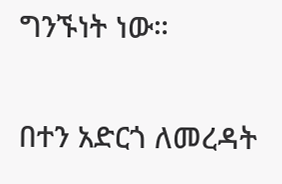ግንኙነት ነው።

በተን አድርጎ ለመረዳት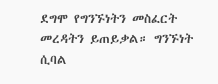ደግሞ የግንኙነትን መስፈርት መረዳትን ይጠይቃል። ግንኙነት ሲባል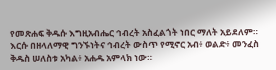የመጽሐፍ ቅዱሱ እግዚአብሔር ኅብረት አስፈልጎት ነበር ማለት አይደለም። እርሱ በዘላለማዊ ግንኙነትና ኅብረት ውስጥ የሚኖር አብ፥ ወልድ፥ መንፈስ ቅዱስ ሠለስቱ አካል፥ አሐዱ አምላክ ነው።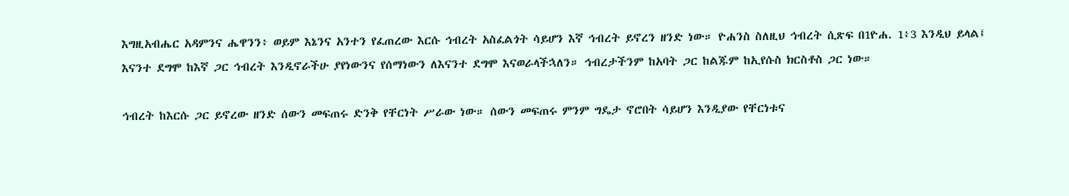እግዚአብሔር አዳምንና ሔዋንን፥ ወይም እኔንና አንተን የፈጠረው እርሱ ኅብረት አስፈልጎት ሳይሆን እኛ ኅብረት ይኖረን ዘንድ ነው። ዮሐንስ ስለዚህ ኅብረት ሲጽፍ በ1ዮሐ. 1፥3 እንዲህ ይላል፤ እናንተ ደግሞ ከእኛ ጋር ኅብረት እንዲኖራችሁ ያየነውንና የሰማነውን ለእናንተ ደግሞ እናወራላችኋለን። ኅብረታችንም ከአባት ጋር ከልጁም ከኢየሱስ ክርስቶስ ጋር ነው።

ኅብረት ከእርሱ ጋር ይኖረው ዘንድ ሰውን መፍጠሩ ድንቅ የቸርነት ሥራው ነው። ሰውን መፍጠሩ ምንም ግዴታ ኖሮበት ሳይሆን እንዲያው የቸርነቱና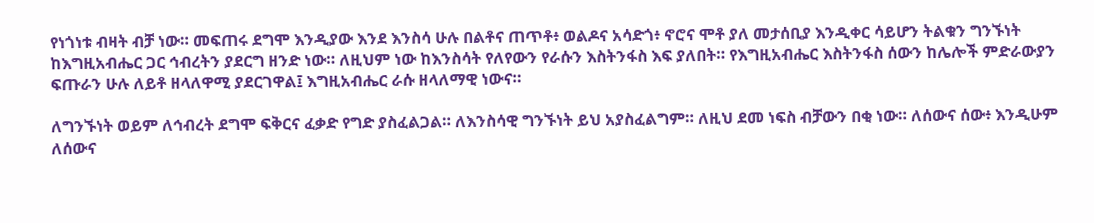የነጎነቱ ብዛት ብቻ ነው። መፍጠሩ ደግሞ እንዲያው እንደ እንስሳ ሁሉ በልቶና ጠጥቶ፥ ወልዶና አሳድጎ፥ ኖሮና ሞቶ ያለ መታሰቢያ እንዲቀር ሳይሆን ትልቁን ግንኙነት ከእግዚአብሔር ጋር ኅብረትን ያደርግ ዘንድ ነው። ለዚህም ነው ከእንስሳት የለየውን የራሱን እስትንፋስ እፍ ያለበት። የእግዚአብሔር እስትንፋስ ሰውን ከሌሎች ምድራውያን ፍጡራን ሁሉ ለይቶ ዘላለዋሚ ያደርገዋል፤ እግዚአብሔር ራሱ ዘላለማዊ ነውና።

ለግንኙነት ወይም ለኅብረት ደግሞ ፍቅርና ፈቃድ የግድ ያስፈልጋል። ለእንስሳዊ ግንኙነት ይህ አያስፈልግም። ለዚህ ደመ ነፍስ ብቻውን በቂ ነው። ለሰውና ሰው፥ እንዲሁም ለሰውና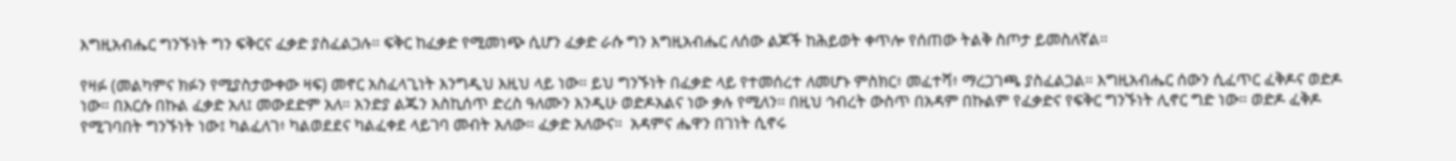እግዚአብሔር ግንኙነት ግን ፍቅርና ፈቃድ ያስፈልጋሉ። ፍቅር ከፈቃድ የሚመነጭ ሲሆን ፈቃድ ራሱ ግን እግዚአብሔር ለሰው ልጆች ከሕይወት ቀጥሎ የሰጠው ትልቅ ስጦታ ይመስለኛል።

የዛፉ (መልካምና ክፉን የሚያስታውቀው ዛፍ) መኖር አስፈላጊነት እንግዲህ እዚህ ላይ ነው። ይህ ግንኙነት በፈቃድ ላይ የተመሰረተ ለመሆኑ ምስክር፥ መፈተሻ፥ ማረጋገጫ ያስፈልጋል። እግዚአብሔር ሰውን ሲፈጥር ፈቅዶና ወድዶ ነው። በእርሱ በኩል ፈቃድ አለ፤ መውደድም አለ። አንድያ ልጁን እስኪሰጥ ድረስ ዓለሙን እንዲሁ ወድዶአልና ነው ቃሉ የሚለን። በዚህ ኅብረት ውስጥ በአዳም በኩልም የፈቃድና የፍቅር ግንኙነት ሊኖር ግድ ነው። ወድዶ ፈቅዶ የሚገባበት ግንኙነት ነው፤ ካልፈለገ፥ ካልወደደና ካልፈቀደ ላይገባ መብት አለው። ፈቃድ አለውና።  አዳምና ሔዋን በገነት ሲኖሩ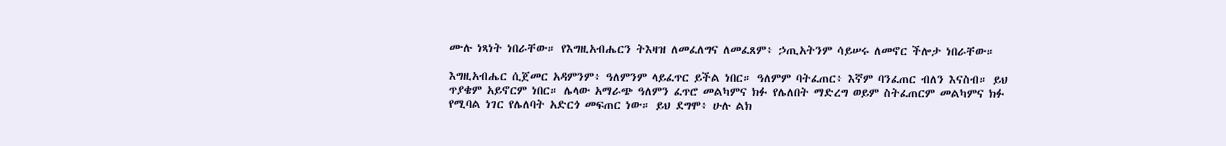ሙሉ ነጻነት ነበራቸው። የእግዚአብሔርን ትእዛዝ ለመፈለግና ለመፈጸም፥ ኃጢአትንም ሳይሠሩ ለመኖር ችሎታ ነበራቸው።

እግዚአብሔር ሲጀመር አዳምንም፥ ዓለምንም ላይፈጥር ይችል ነበር። ዓለምም ባትፈጠር፥ እኛም ባንፈጠር ብለን እናስብ። ይህ ጥያቄም አይኖርም ነበር። ሌላው አማራጭ ዓለምን ፈጥሮ መልካምና ክፉ የሌለበት ማድረግ ወይም ስትፈጠርም መልካምና ክፉ የሚባል ነገር የሌለባት አድርጎ መፍጠር ነው። ይህ ደግሞ፥ ሁሉ ልክ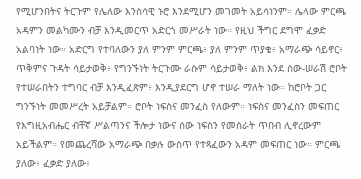የሚሆንበትና ትርጉም የሌለው እንስሳዊ ኑሮ እንደሚሆን መገመት አይሳነንም። ሌላው ምርጫ አዳምን መልካሙን ብቻ እንዲመርጥ አድርጎ መሥራት ነው። የዚህ ችግር ደግሞ ፈቃድ አልባነት ነው። አድርግ የተባለውን ያለ ምንም ምርጫ፥ ያለ ምንም ጥያቄ፥ አማራጭ ሳይኖር፥ ጥቅምና ጉዳት ሳይታወቅ፥ የግንኙነት ትርጉሙ ራሱም ሳይታወቅ፥ ልክ እንደ ሰው-ሠራሽ ሮቦት የተሠራበትን ተግባር ብቻ እንዲፈጽም፥ እንዲያደርግ ሆኖ ተሠራ ማለት ነው። ከሮቦት ጋር ግንኙነት መመሥረት አይቻልም። ሮቦት ነፍስና መንፈስ የለውም። ነፍስና መንፈስን መፍጠር የእግዚአብሔር ብቸኛ ሥልጣንና ችሎታ ነውና ሰው ነፍስን የመስራት ጥበብ ሊኖረውም አይችልም። የመጨረሻው አማራጭ በቃሉ ውስጥ የተጻፈውን አዳም መፍጠር ነው። ምርጫ ያለው፥ ፈቃድ ያለው፥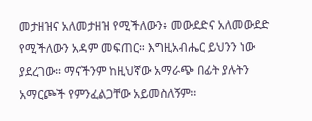መታዘዝና አለመታዘዝ የሚችለውን፥ መውደድና አለመውደድ የሚችለውን አዳም መፍጠር። እግዚአብሔር ይህንን ነው ያደረገው። ማናችንም ከዚህኛው አማራጭ በፊት ያሉትን አማርጮች የምንፈልጋቸው አይመስለኝም።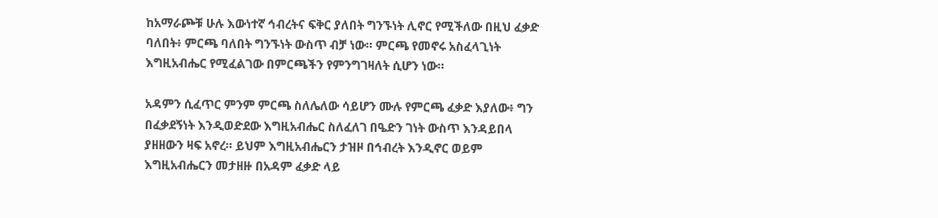ከአማራጮቹ ሁሉ እውነተኛ ኅብረትና ፍቅር ያለበት ግንኙነት ሊኖር የሚችለው በዚህ ፈቃድ ባለበት፥ ምርጫ ባለበት ግንኙነት ውስጥ ብቻ ነው። ምርጫ የመኖሩ አስፈላጊነት እግዚአብሔር የሚፈልገው በምርጫችን የምንግገዛለት ሲሆን ነው።

አዳምን ሲፈጥር ምንም ምርጫ ስለሌለው ሳይሆን ሙሉ የምርጫ ፈቃድ እያለው፥ ግን በፈቃደኝነት እንዲወድደው እግዚአብሔር ስለፈለገ በዔድን ገነት ውስጥ እንዳይበላ ያዘዘውን ዛፍ አኖረ። ይህም እግዚአብሔርን ታዝዞ በኅብረት እንዲኖር ወይም እግዚአብሔርን መታዘዙ በአዳም ፈቃድ ላይ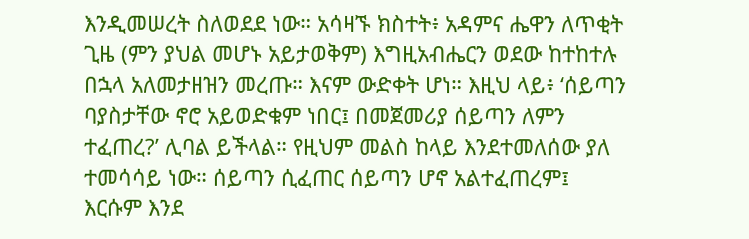እንዲመሠረት ስለወደደ ነው። አሳዛኙ ክስተት፥ አዳምና ሔዋን ለጥቂት ጊዜ (ምን ያህል መሆኑ አይታወቅም) እግዚአብሔርን ወደው ከተከተሉ በኋላ አለመታዘዝን መረጡ። እናም ውድቀት ሆነ። እዚህ ላይ፥ ‘ሰይጣን ባያስታቸው ኖሮ አይወድቁም ነበር፤ በመጀመሪያ ሰይጣን ለምን ተፈጠረ?’ ሊባል ይችላል። የዚህም መልስ ከላይ እንደተመለሰው ያለ ተመሳሳይ ነው። ሰይጣን ሲፈጠር ሰይጣን ሆኖ አልተፈጠረም፤ እርሱም እንደ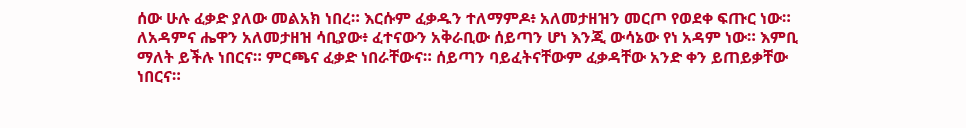ሰው ሁሉ ፈቃድ ያለው መልአክ ነበረ። እርሱም ፈቃዱን ተለማምዶ፥ አለመታዘዝን መርጦ የወደቀ ፍጡር ነው። ለአዳምና ሔዋን አለመታዘዝ ሳቢያው፥ ፈተናውን አቅራቢው ሰይጣን ሆነ እንጂ ውሳኔው የነ አዳም ነው። እምቢ ማለት ይችሉ ነበርና። ምርጫና ፈቃድ ነበራቸውና። ሰይጣን ባይፈትናቸውም ፈቃዳቸው አንድ ቀን ይጠይቃቸው ነበርና።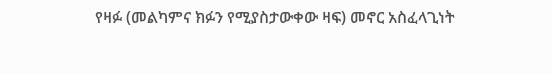የዛፉ (መልካምና ክፉን የሚያስታውቀው ዛፍ) መኖር አስፈላጊነት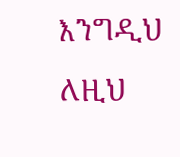እንግዲህ ለዚህ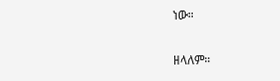ነው።

ዘላለም።